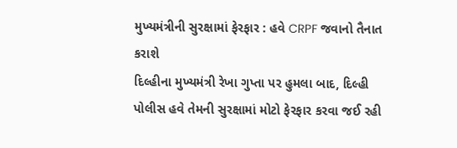મુખ્યમંત્રીની સુરક્ષામાં ફેરફાર : હવે CRPF જવાનો તૈનાત કરાશે
દિલ્હીના મુખ્યમંત્રી રેખા ગુપ્તા પર હુમલા બાદ, દિલ્હી પોલીસ હવે તેમની સુરક્ષામાં મોટો ફેરફાર કરવા જઈ રહી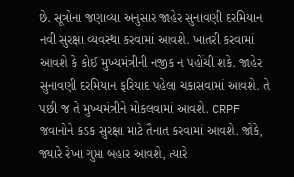છે. સૂત્રોના જણાવ્યા અનુસાર જાહેર સુનાવણી દરમિયાન નવી સુરક્ષા વ્યવસ્થા કરવામાં આવશે. ખાતરી કરવામાં આવશે કે કોઈ મુખ્યમંત્રીની નજીક ન પહોંચી શકે. જાહેર સુનાવણી દરમિયાન ફરિયાદ પહેલા ચકાસવામાં આવશે. તે પછી જ તે મુખ્યમંત્રીને મોકલવામાં આવશે. CRPF જવાનોને કડક સુરક્ષા માટે તૈનાત કરવામાં આવશે. જોકે, જ્યારે રેખા ગુપ્તા બહાર આવશે, ત્યારે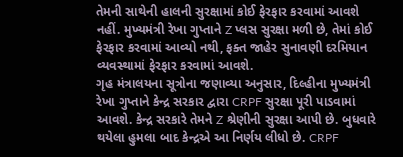તેમની સાથેની હાલની સુરક્ષામાં કોઈ ફેરફાર કરવામાં આવશે નહીં. મુખ્યમંત્રી રેખા ગુપ્તાને Z પ્લસ સુરક્ષા મળી છે, તેમાં કોઈ ફેરફાર કરવામાં આવ્યો નથી, ફક્ત જાહેર સુનાવણી દરમિયાન વ્યવસ્થામાં ફેરફાર કરવામાં આવશે.
ગૃહ મંત્રાલયના સૂત્રોના જણાવ્યા અનુસાર, દિલ્હીના મુખ્યમંત્રી રેખા ગુપ્તાને કેન્દ્ર સરકાર દ્વારા CRPF સુરક્ષા પૂરી પાડવામાં આવશે. કેન્દ્ર સરકારે તેમને Z શ્રેણીની સુરક્ષા આપી છે. બુધવારે થયેલા હુમલા બાદ કેન્દ્રએ આ નિર્ણય લીધો છે. CRPF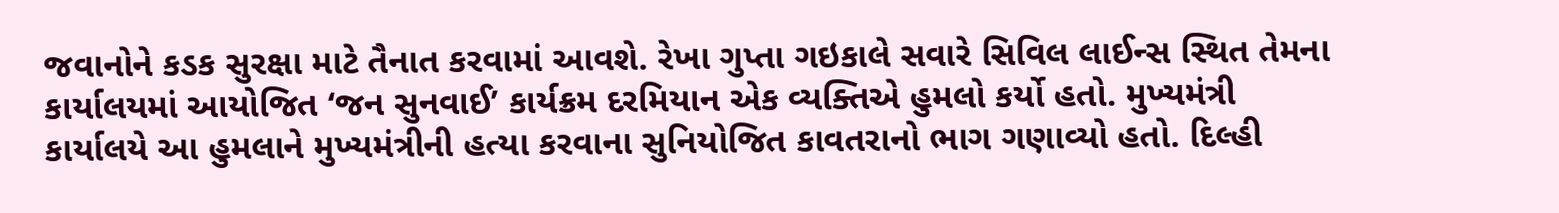જવાનોને કડક સુરક્ષા માટે તૈનાત કરવામાં આવશે. રેખા ગુપ્તા ગઇકાલે સવારે સિવિલ લાઈન્સ સ્થિત તેમના કાર્યાલયમાં આયોજિત ‘જન સુનવાઈ’ કાર્યક્રમ દરમિયાન એક વ્યક્તિએ હુમલો કર્યો હતો. મુખ્યમંત્રી કાર્યાલયે આ હુમલાને મુખ્યમંત્રીની હત્યા કરવાના સુનિયોજિત કાવતરાનો ભાગ ગણાવ્યો હતો. દિલ્હી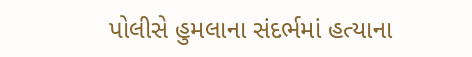પોલીસે હુમલાના સંદર્ભમાં હત્યાના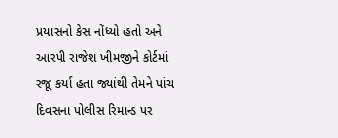પ્રયાસનો કેસ નોંધ્યો હતો અને આરપી રાજેશ ખીમજીને કોર્ટમાં રજૂ કર્યા હતા જ્યાંથી તેમને પાંચ દિવસના પોલીસ રિમાન્ડ પર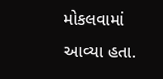મોકલવામાં આવ્યા હતા.